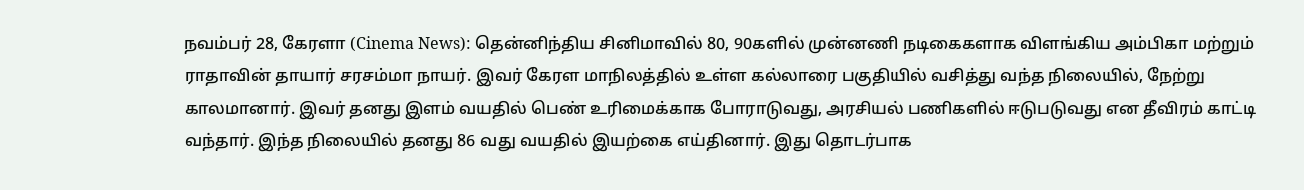நவம்பர் 28, கேரளா (Cinema News): தென்னிந்திய சினிமாவில் 80, 90களில் முன்னணி நடிகைகளாக விளங்கிய அம்பிகா மற்றும் ராதாவின் தாயார் சரசம்மா நாயர். இவர் கேரள மாநிலத்தில் உள்ள கல்லாரை பகுதியில் வசித்து வந்த நிலையில், நேற்று காலமானார். இவர் தனது இளம் வயதில் பெண் உரிமைக்காக போராடுவது, அரசியல் பணிகளில் ஈடுபடுவது என தீவிரம் காட்டி வந்தார். இந்த நிலையில் தனது 86 வது வயதில் இயற்கை எய்தினார். இது தொடர்பாக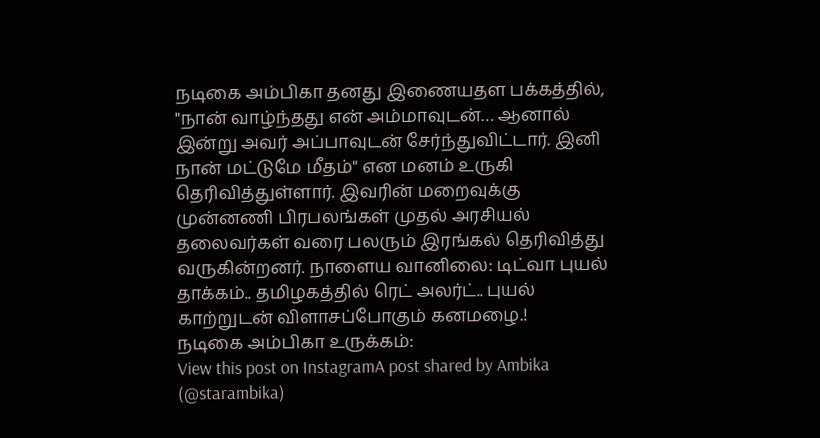நடிகை அம்பிகா தனது இணையதள பக்கத்தில், "நான் வாழ்ந்தது என் அம்மாவுடன்… ஆனால் இன்று அவர் அப்பாவுடன் சேர்ந்துவிட்டார். இனி நான் மட்டுமே மீதம்" என மனம் உருகி தெரிவித்துள்ளார். இவரின் மறைவுக்கு முன்னணி பிரபலங்கள் முதல் அரசியல் தலைவர்கள் வரை பலரும் இரங்கல் தெரிவித்து வருகின்றனர். நாளைய வானிலை: டிட்வா புயல் தாக்கம்.. தமிழகத்தில் ரெட் அலர்ட்.. புயல் காற்றுடன் விளாசப்போகும் கனமழை.!
நடிகை அம்பிகா உருக்கம்:
View this post on InstagramA post shared by Ambika (@starambika)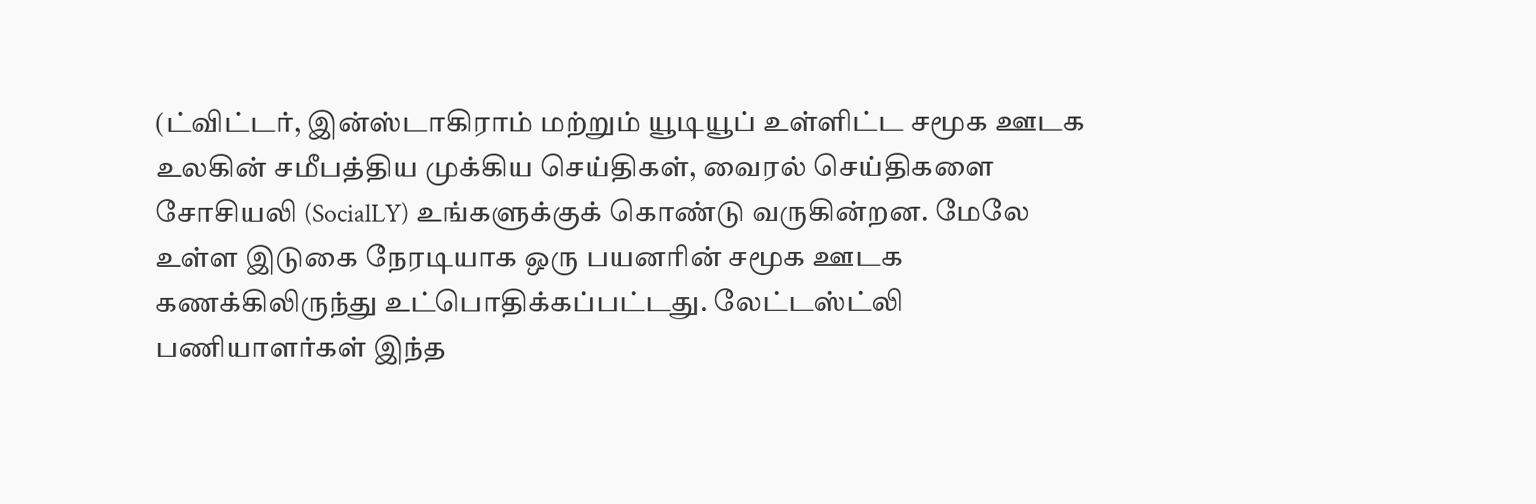(ட்விட்டர், இன்ஸ்டாகிராம் மற்றும் யூடியூப் உள்ளிட்ட சமூக ஊடக உலகின் சமீபத்திய முக்கிய செய்திகள், வைரல் செய்திகளை சோசியலி (SocialLY) உங்களுக்குக் கொண்டு வருகின்றன. மேலே உள்ள இடுகை நேரடியாக ஒரு பயனரின் சமூக ஊடக கணக்கிலிருந்து உட்பொதிக்கப்பட்டது. லேட்டஸ்ட்லி பணியாளர்கள் இந்த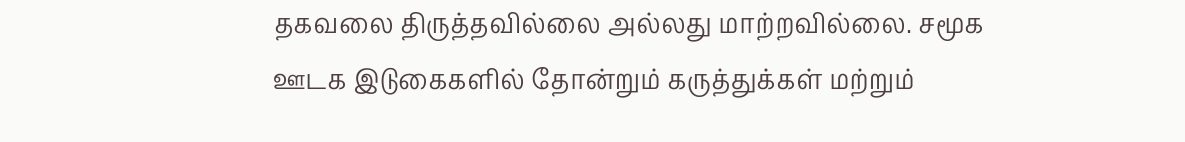தகவலை திருத்தவில்லை அல்லது மாற்றவில்லை. சமூக ஊடக இடுகைகளில் தோன்றும் கருத்துக்கள் மற்றும்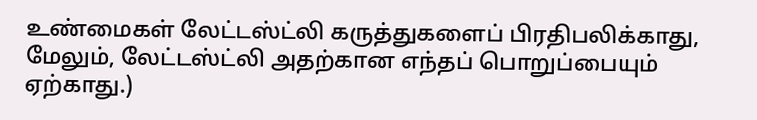உண்மைகள் லேட்டஸ்ட்லி கருத்துகளைப் பிரதிபலிக்காது, மேலும், லேட்டஸ்ட்லி அதற்கான எந்தப் பொறுப்பையும் ஏற்காது.)